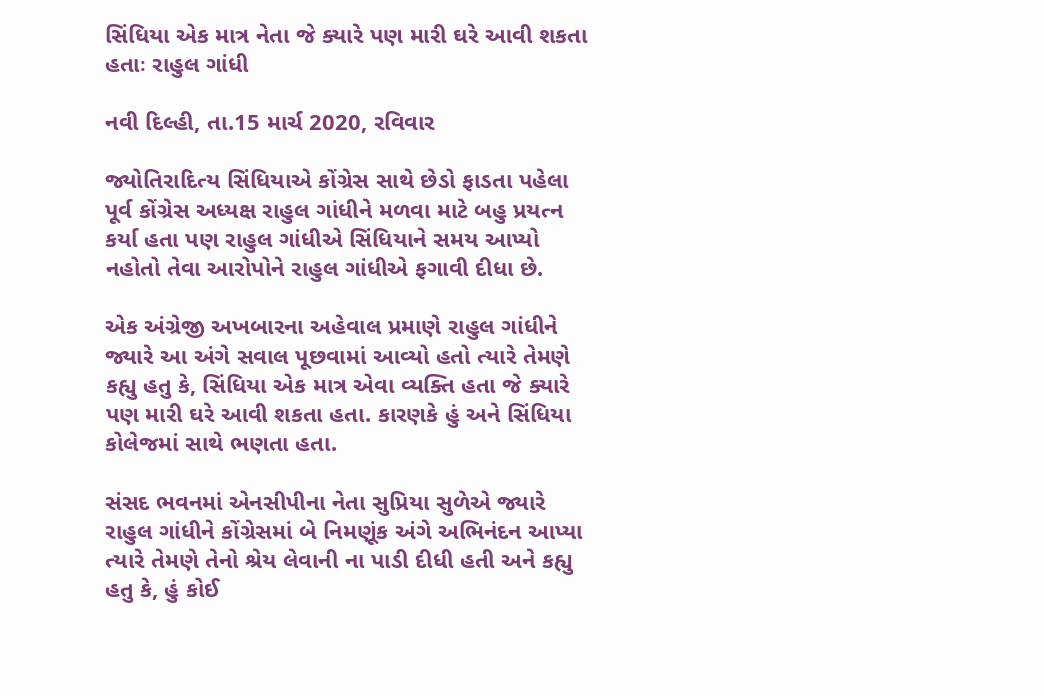સિંધિયા એક માત્ર નેતા જે ક્યારે પણ મારી ઘરે આવી શકતા હતાઃ રાહુલ ગાંધી

નવી દિલ્હી, તા.15 માર્ચ 2020, રવિવાર

જ્યોતિરાદિત્ય સિંધિયાએ કોંગ્રેસ સાથે છેડો ફાડતા પહેલા પૂર્વ કોંગ્રેસ અધ્યક્ષ રાહુલ ગાંધીને મળવા માટે બહુ પ્રયત્ન કર્યા હતા પણ રાહુલ ગાંધીએ સિંધિયાને સમય આપ્યો નહોતો તેવા આરોપોને રાહુલ ગાંધીએ ફગાવી દીધા છે.

એક અંગ્રેજી અખબારના અહેવાલ પ્રમાણે રાહુલ ગાંધીને જ્યારે આ અંગે સવાલ પૂછવામાં આવ્યો હતો ત્યારે તેમણે કહ્યુ હતુ કે, સિંધિયા એક માત્ર એવા વ્યક્તિ હતા જે ક્યારે પણ મારી ઘરે આવી શકતા હતા. કારણકે હું અને સિંધિયા કોલેજમાં સાથે ભણતા હતા.

સંસદ ભવનમાં એનસીપીના નેતા સુપ્રિયા સુળેએ જ્યારે રાહુલ ગાંધીને કોંગ્રેસમાં બે નિમણૂંક અંગે અભિનંદન આપ્યા ત્યારે તેમણે તેનો શ્રેય લેવાની ના પાડી દીધી હતી અને કહ્યુ હતુ કે, હું કોઈ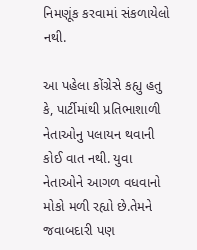નિમણૂંક કરવામાં સંકળાયેલો નથી.

આ પહેલા કોંગ્રેસે કહ્યુ હતુ કે, પાર્ટીમાંથી પ્રતિભાશાળી નેતાઓનુ પલાયન થવાની કોઈ વાત નથી. યુવા નેતાઓને આગળ વધવાનો મોકો મળી રહ્યો છે.તેમને જવાબદારી પણ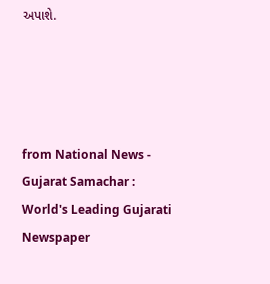અપાશે.




from National News - Gujarat Samachar : World's Leading Gujarati Newspaper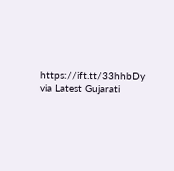https://ift.tt/33hhbDy
via Latest Gujarati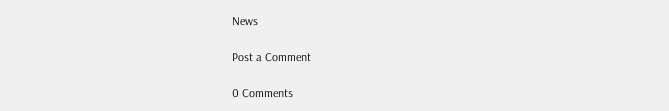News

Post a Comment

0 Comments